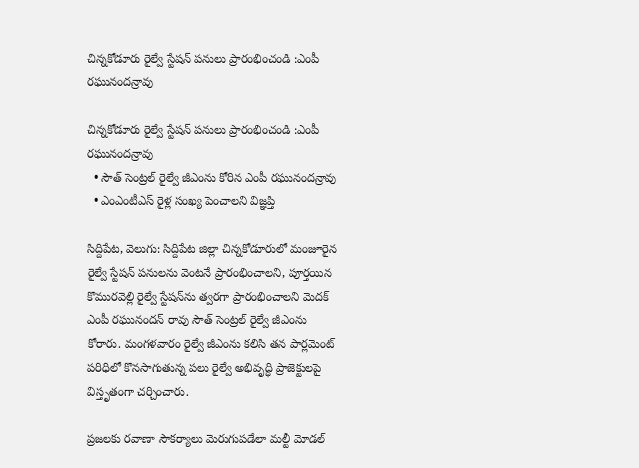చిన్నకోడూరు రైల్వే స్టేషన్ పనులు ప్రారంభించండి :ఎంపీ రఘునందన్రావు

చిన్నకోడూరు రైల్వే స్టేషన్ పనులు ప్రారంభించండి :ఎంపీ రఘునందన్రావు
  • సౌత్ సెంట్రల్ రైల్వే జీఎంను కోరిన ఎంపీ రఘునందన్రావు
  • ఎంఎంటీఎస్ రైళ్ల సంఖ్య పెంచాలని విజ్ఞప్తి

సిద్దిపేట, వెలుగు: సిద్దిపేట జిల్లా చిన్నకోడూరులో మంజూరైన రైల్వే స్టేషన్ పనులను వెంటనే ప్రారంభించాలని, పూర్తయిన కొమురవెల్లి రైల్వే స్టేషన్‌‌ను త్వరగా ప్రారంభించాలని మెదక్ ఎంపీ రఘునందన్ రావు సౌత్ సెంట్రల్ రైల్వే జీఎంను కోరారు. మంగళవారం రైల్వే జీఎంను కలిసి తన పార్లమెంట్ పరిధిలో కొనసాగుతున్న పలు రైల్వే అభివృద్ధి ప్రాజెక్టులపై విస్తృతంగా చర్చించారు.

ప్రజలకు రవాణా సౌకర్యాలు మెరుగుపడేలా మల్టీ మోడల్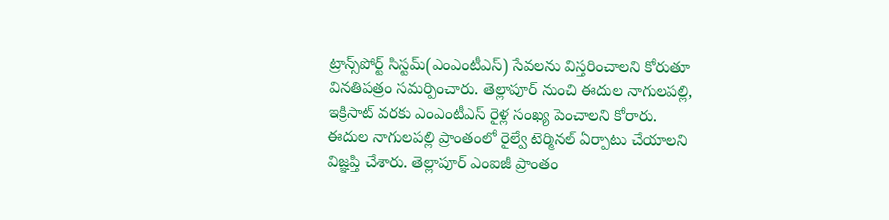ట్రాన్స్‌‌పోర్ట్ సిస్టమ్(ఎంఎంటీఎస్) సేవలను విస్తరించాలని కోరుతూ వినతిపత్రం సమర్పించారు. తెల్లాపూర్ నుంచి ఈదుల నాగులపల్లి, ఇక్రిసాట్ వరకు ఎంఎంటీఎస్ రైళ్ల సంఖ్య పెంచాలని కోరారు. ఈదుల నాగులపల్లి ప్రాంతంలో రైల్వే టెర్మినల్ ఏర్పాటు చేయాలని విజ్ఞప్తి చేశారు. తెల్లాపూర్ ఎంఐజీ ప్రాంతం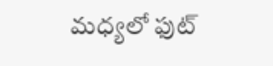మధ్యలో ఫుట్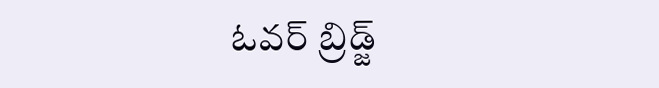ఓవర్ బ్రిడ్జ్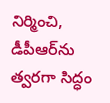నిర్మించి, డీపీఆర్‌‌ను త్వరగా సిద్ధం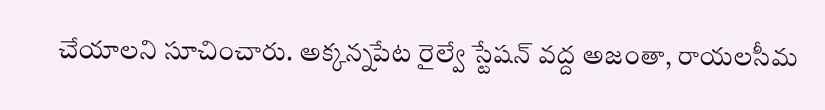చేయాలని సూచించారు. అక్కన్నపేట రైల్వే స్టేషన్ వద్ద అజంతా, రాయలసీమ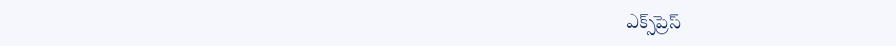ఎక్స్‌‌ప్రెస్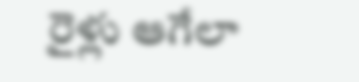రైళ్లు ఆగేలా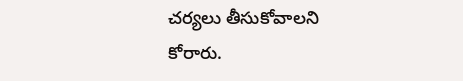చర్యలు తీసుకోవాలని కోరారు.